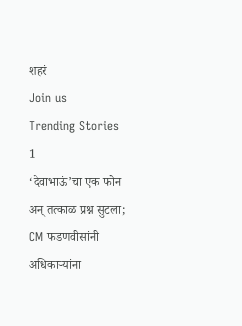शहरं
Join us
Trending Stories
1
‘देवाभाऊं’चा एक फोन अन् तत्काळ प्रश्न सुटला; CM फडणवीसांनी अधिकाऱ्यांना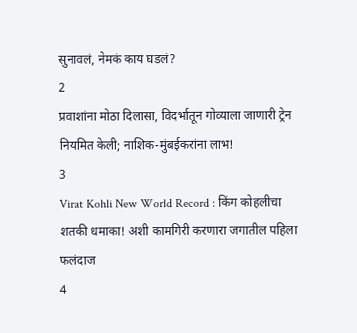सुनावलं, नेमकं काय घडलं?
2
प्रवाशांना मोठा दिलासा, विदर्भातून गोव्याला जाणारी ट्रेन नियमित केली; नाशिक-मुंबईकरांना लाभ!
3
Virat Kohli New World Record : किंग कोहलीचा शतकी धमाका! अशी कामगिरी करणारा जगातील पहिला फलंदाज
4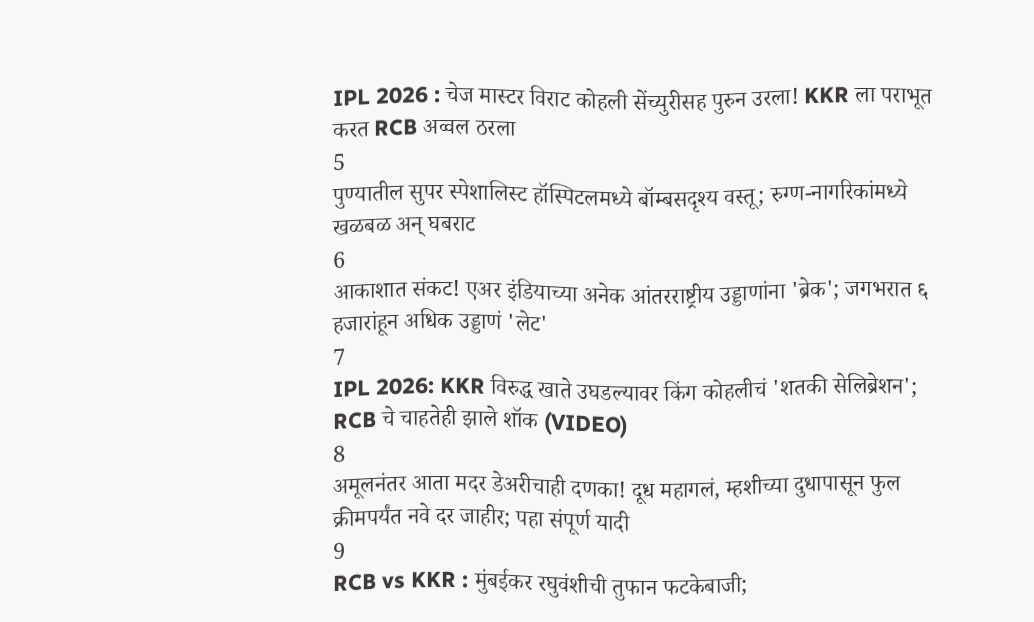IPL 2026 : चेज मास्टर विराट कोहली सेंच्युरीसह पुरुन उरला! KKR ला पराभूत करत RCB अव्वल ठरला
5
पुण्यातील सुपर स्पेशालिस्ट हॉस्पिटलमध्ये बॉम्बसदृश्य वस्तू; रुग्ण-नागरिकांमध्ये खळबळ अन् घबराट
6
आकाशात संकट! एअर इंडियाच्या अनेक आंतरराष्ट्रीय उड्डाणांना 'ब्रेक'; जगभरात ६ हजारांहून अधिक उड्डाणं 'लेट'
7
IPL 2026: KKR विरुद्ध खाते उघडल्यावर किंग कोहलीचं 'शतकी सेलिब्रेशन'; RCB चे चाहतेही झाले शॉक (VIDEO)
8
अमूलनंतर आता मदर डेअरीचाही दणका! दूध महागलं, म्हशीच्या दुधापासून फुल क्रीमपर्यंत नवे दर जाहीर; पहा संपूर्ण यादी
9
RCB vs KKR : मुंबईकर रघुवंशीची तुफान फटकेबाजी;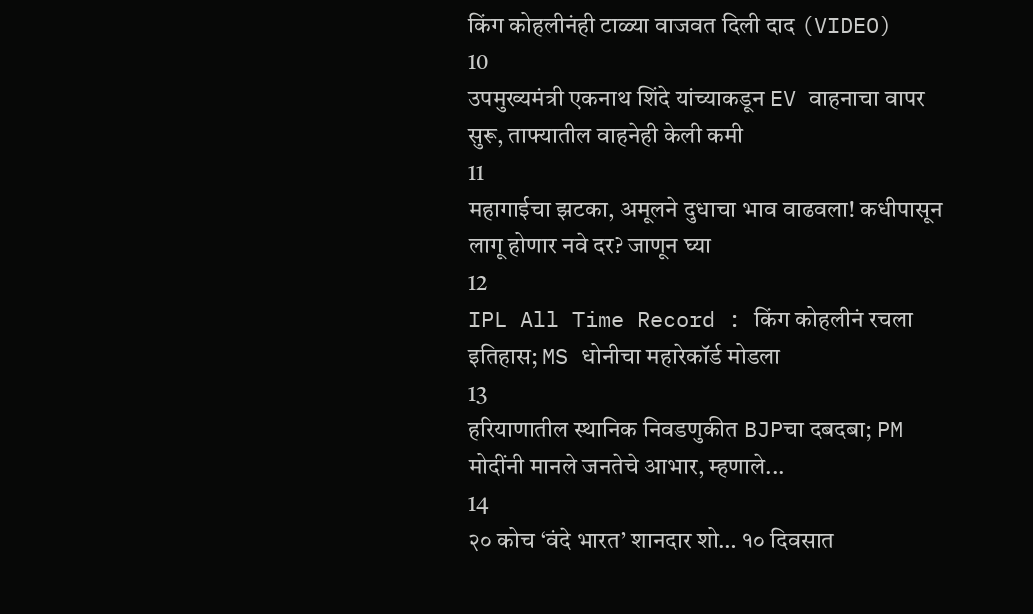किंग कोहलीनंही टाळ्या वाजवत दिली दाद (VIDEO)
10
उपमुख्यमंत्री एकनाथ शिंदे यांच्याकडून EV वाहनाचा वापर सुरू, ताफ्यातील वाहनेही केली कमी
11
महागाईचा झटका, अमूलने दुधाचा भाव वाढवला! कधीपासून लागू होणार नवे दर? जाणून घ्या
12
IPL All Time Record : किंग कोहलीनं रचला इतिहास; MS धोनीचा महारेकॉर्ड मोडला
13
हरियाणातील स्थानिक निवडणुकीत BJPचा दबदबा; PM मोदींनी मानले जनतेचे आभार, म्हणाले...
14
२० कोच ‘वंदे भारत’ शानदार शो… १० दिवसात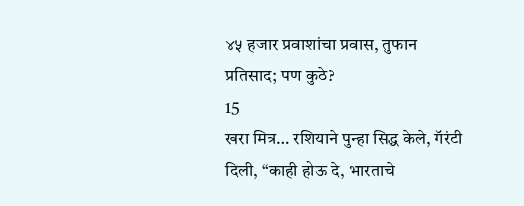४५ हजार प्रवाशांचा प्रवास, तुफान प्रतिसाद; पण कुठे?
15
खरा मित्र… रशियाने पुन्हा सिद्ध केले, गॅरंटी दिली, “काही होऊ दे, भारताचे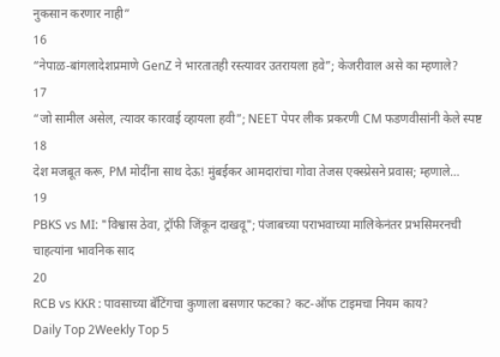नुकसान करणार नाही”
16
“नेपाळ-बांगलादेशप्रमाणे GenZ ने भारतातही रस्त्यावर उतरायला हवे”; केजरीवाल असे का म्हणाले?
17
“जो सामील असेल, त्यावर कारवाई व्हायला हवी”; NEET पेपर लीक प्रकरणी CM फडणवीसांनी केले स्पष्ट
18
देश मजबूत करू, PM मोदींना साथ देऊ! मुंबईकर आमदारांचा गोवा तेजस एक्स्प्रेसने प्रवास; म्हणाले…
19
PBKS vs MI: "विश्वास ठेवा, ट्रॉफी जिंकून दाखवू"; पंजाबच्या पराभवाच्या मालिकेनंतर प्रभसिमरनची चाहत्यांना भावनिक साद
20
RCB vs KKR : पावसाच्या बॅटिंगचा कुणाला बसणार फटका? कट-ऑफ टाइमचा नियम काय?
Daily Top 2Weekly Top 5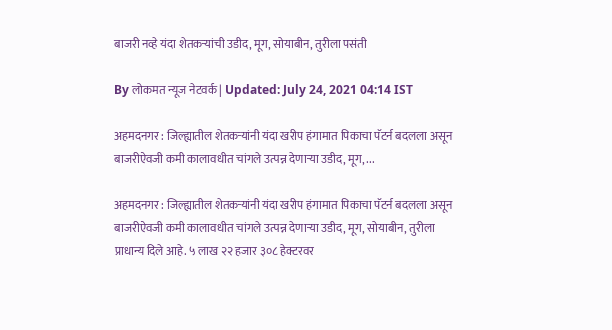बाजरी नव्हे यंदा शेतकऱ्यांची उडीद, मूग, सोयाबीन, तुरीला पसंती

By लोकमत न्यूज नेटवर्क | Updated: July 24, 2021 04:14 IST

अहमदनगर : जिल्ह्यातील शेतकऱ्यांनी यंदा खरीप हंगामात पिकाचा पॅटर्न बदलला असून बाजरीऐवजी कमी कालावधीत चांगले उत्पन्न देणाऱ्या उडीद, मूग, ...

अहमदनगर : जिल्ह्यातील शेतकऱ्यांनी यंदा खरीप हंगामात पिकाचा पॅटर्न बदलला असून बाजरीऐवजी कमी कालावधीत चांगले उत्पन्न देणाऱ्या उडीद, मूग, सोयाबीन, तुरीला प्राधान्य दिले आहे. ५ लाख २२ हजार ३०८ हेक्टरवर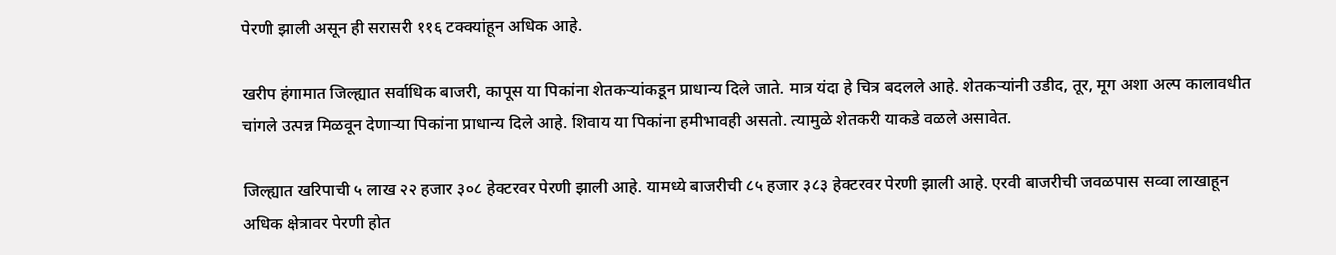पेरणी झाली असून ही सरासरी ११६ टक्क्यांहून अधिक आहे.

खरीप हंगामात जिल्ह्यात सर्वाधिक बाजरी, कापूस या पिकांना शेतकऱ्यांकडून प्राधान्य दिले जाते. मात्र यंदा हे चित्र बदलले आहे. शेतकऱ्यांनी उडीद, तूर, मूग अशा अल्प कालावधीत चांगले उत्पन्न मिळवून देणाऱ्या पिकांना प्राधान्य दिले आहे. शिवाय या पिकांना हमीभावही असतो. त्यामुळे शेतकरी याकडे वळले असावेत.

जिल्ह्यात खरिपाची ५ लाख २२ हजार ३०८ हेक्टरवर पेरणी झाली आहे. यामध्ये बाजरीची ८५ हजार ३८३ हेक्टरवर पेरणी झाली आहे. एरवी बाजरीची जवळपास सव्वा लाखाहून अधिक क्षेत्रावर पेरणी होत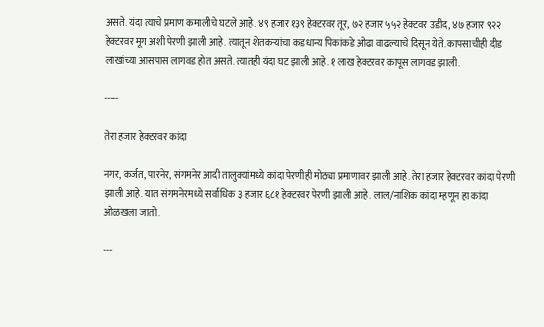असते. यंदा त्याचे प्रमाण कमालीचे घटले आहे. ४९ हजार १३९ हेक्टरवर तूर, ७२ हजार ५५२ हेक्टवर उडीद, ४७ हजार ९२२ हेक्टरवर मूग अशी पेरणी झाली आहे. त्यातून शेतकऱ्यांचा कडधान्य पिकांकडे ओढा वाढल्याचे दिसून येते. कापसाचीही दीड लाखांच्या आसपास लागवड होत असते. त्यातही यंदा घट झाली आहे. १ लाख हेक्टरवर कापूस लागवड झाली.

-----

तेरा हजार हेक्टरवर कांदा

नगर, कर्जत, पारनेर, संगमनेर आदी तालुक्यांमध्ये कांदा पेरणीही मोठ्या प्रमाणावर झाली आहे. तेरा हजार हेक्टरवर कांदा पेरणी झाली आहे. यात संगमनेरमध्ये सर्वाधिक ३ हजार ६८१ हेक्टरवर पेरणी झाली आहे. लाल/नाशिक कांदा म्हणून हा कांदा ओळखला जातो.

---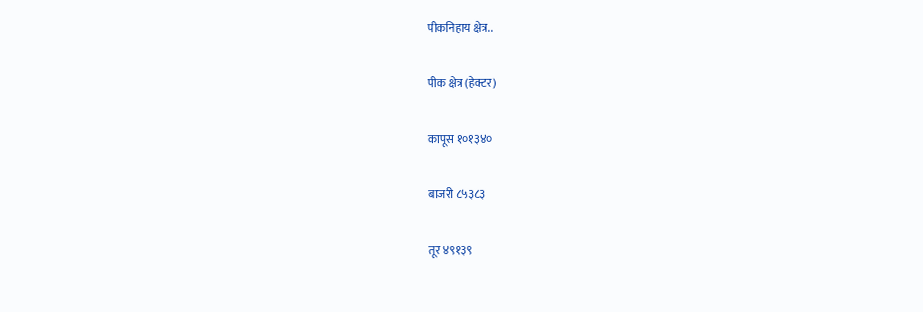पीकनिहाय क्षेत्र..

पीक क्षेत्र (हेक्टर)

कापूस १०१३४०

बाजरी ८५३८३

तूर ४९१३९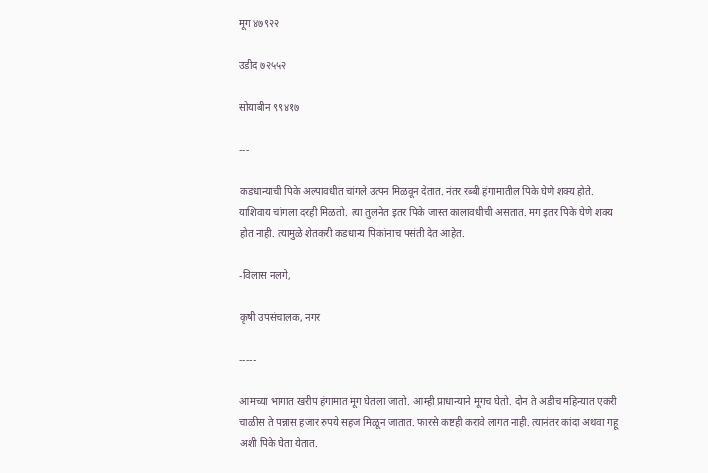मूग ४७९२२

उडीद ७२५५२

सोयाबीन ९९४१७

---

कडधान्याची पिके अल्पावधीत चांगले उत्पन मिळवून देतात. नंतर रब्बी हंगामातील पिके घेणे शक्य होते. याशिवाय चांगला दरही मिळतो. त्या तुलनेत इतर पिके जास्त कालावधीची असतात. मग इतर पिके घेणे शक्य होत नाही. त्यामुळे शेतकरी कडधान्य पिकांनाच पसंती देत आहेत.

-विलास नलगे,

कृषी उपसंचालक, नगर

-----

आमच्या भागात खरीप हंगामात मूग घेतला जातो. आम्ही प्राधान्याने मूगच घेतो. दोन ते अडीच महिन्यात एकरी चाळीस ते पन्नास हजार रुपये सहज मिळून जातात. फारसे कष्टही करावे लागत नाही. त्यानंतर कांदा अथवा गहू अशी पिके घेता येतात.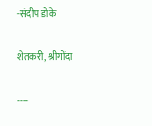-संदीप डोके

शेतकरी, श्रीगोंदा

----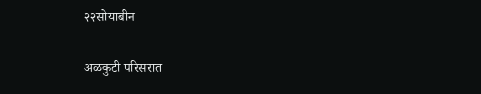२२सोयाबीन

अळकुटी परिसरात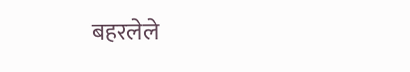बहरलेले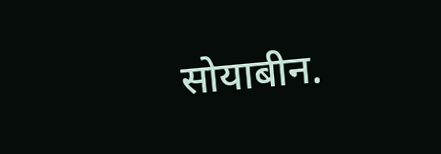सोयाबीन.